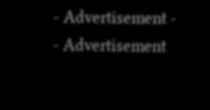- Advertisement -
- Advertisement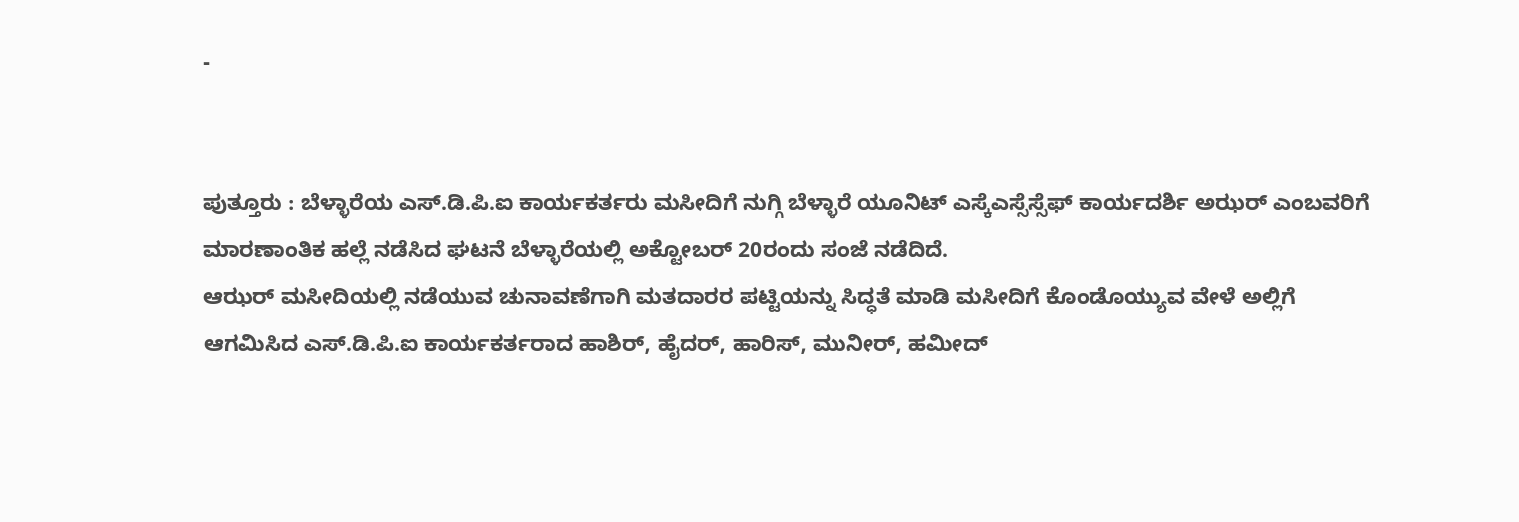-


ಪುತ್ತೂರು : ಬೆಳ್ಳಾರೆಯ ಎಸ್.ಡಿ.ಪಿ.ಐ ಕಾರ್ಯಕರ್ತರು ಮಸೀದಿಗೆ ನುಗ್ಗಿ ಬೆಳ್ಳಾರೆ ಯೂನಿಟ್ ಎಸ್ಕೆಎಸ್ಸೆಸ್ಸೆಫ್ ಕಾರ್ಯದರ್ಶಿ ಅಝರ್ ಎಂಬವರಿಗೆ ಮಾರಣಾಂತಿಕ ಹಲ್ಲೆ ನಡೆಸಿದ ಘಟನೆ ಬೆಳ್ಳಾರೆಯಲ್ಲಿ ಅಕ್ಟೋಬರ್ 20ರಂದು ಸಂಜೆ ನಡೆದಿದೆ.
ಆಝರ್ ಮಸೀದಿಯಲ್ಲಿ ನಡೆಯುವ ಚುನಾವಣೆಗಾಗಿ ಮತದಾರರ ಪಟ್ಟಿಯನ್ನು ಸಿದ್ಧತೆ ಮಾಡಿ ಮಸೀದಿಗೆ ಕೊಂಡೊಯ್ಯುವ ವೇಳೆ ಅಲ್ಲಿಗೆ ಆಗಮಿಸಿದ ಎಸ್.ಡಿ.ಪಿ.ಐ ಕಾರ್ಯಕರ್ತರಾದ ಹಾಶಿರ್, ಹೈದರ್, ಹಾರಿಸ್, ಮುನೀರ್, ಹಮೀದ್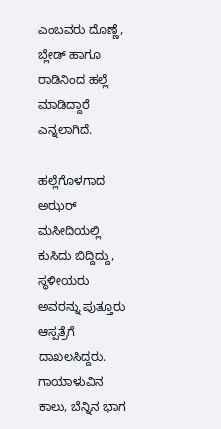ಎಂಬವರು ದೊಣ್ಣೆ, ಬ್ಲೇಡ್ ಹಾಗೂ ರಾಡಿನಿಂದ ಹಲ್ಲೆ ಮಾಡಿದ್ದಾರೆ ಎನ್ನಲಾಗಿದೆ.

ಹಲ್ಲೆಗೊಳಗಾದ ಅಝರ್ ಮಸೀದಿಯಲ್ಲಿ ಕುಸಿದು ಬಿದ್ದಿದ್ದು, ಸ್ಥಳೀಯರು ಅವರನ್ನು ಪುತ್ತೂರು ಆಸ್ಪತ್ರೆಗೆ ದಾಖಲಸಿದ್ದರು. ಗಾಯಾಳುವಿನ ಕಾಲು, ಬೆನ್ನಿನ ಭಾಗ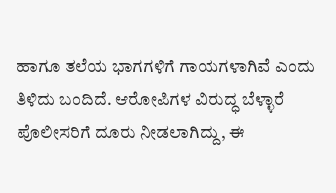ಹಾಗೂ ತಲೆಯ ಭಾಗಗಳಿಗೆ ಗಾಯಗಳಾಗಿವೆ ಎಂದು ತಿಳಿದು ಬಂದಿದೆ. ಆರೋಪಿಗಳ ವಿರುದ್ಧ ಬೆಳ್ಳಾರೆ ಪೊಲೀಸರಿಗೆ ದೂರು ನೀಡಲಾಗಿದ್ದು, ಈ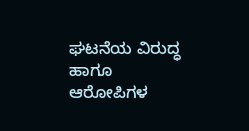ಘಟನೆಯ ವಿರುದ್ಧ ಹಾಗೂ ಆರೋಪಿಗಳ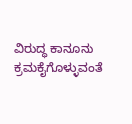ವಿರುದ್ಧ ಕಾನೂನು ಕ್ರಮಕೈಗೊಳ್ಳುವಂತೆ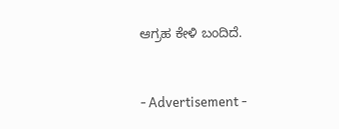ಆಗ್ರಹ ಕೇಳಿ ಬಂದಿದೆ.


- Advertisement -